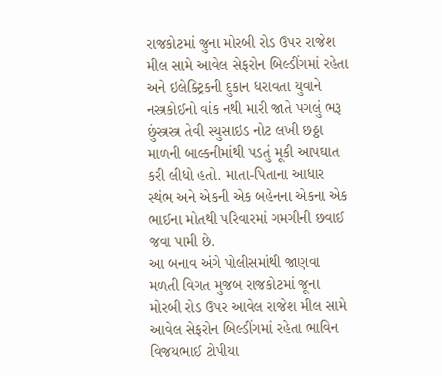રાજકોટમાં જુના મોરબી રોડ ઉપર રાજેશ મીલ સામે આવેલ સેફરોન બિલ્ડીંગમાં રહેતા અને ઇલેક્ટ્રિકની દુકાન ધરાવતા યુવાને નસ્ત્રકોઈનો વાંક નથી મારી જાતે પગલું ભરૂ છુંસ્ત્રસ્ત્ર તેવી સ્યુસાઇડ નોટ લખી છઠ્ઠા માળની બાલ્કનીમાંથી પડતું મૂકી આપઘાત કરી લીધો હતો. માતા-પિતાના આધાર સ્થંભ અને એકની એક બહેનના એકના એક ભાઈના મોતથી પરિવારમાં ગમગીની છવાઈ જવા પામી છે.
આ બનાવ અંગે પોલીસમાંથી જાણવા મળતી વિગત મુજબ રાજકોટમાં જૂના મોરબી રોડ ઉપર આવેલ રાજેશ મીલ સામે આવેલ સેફરોન બિલ્ડીંગમાં રહેતા ભાવિન વિજયભાઈ ટોપીયા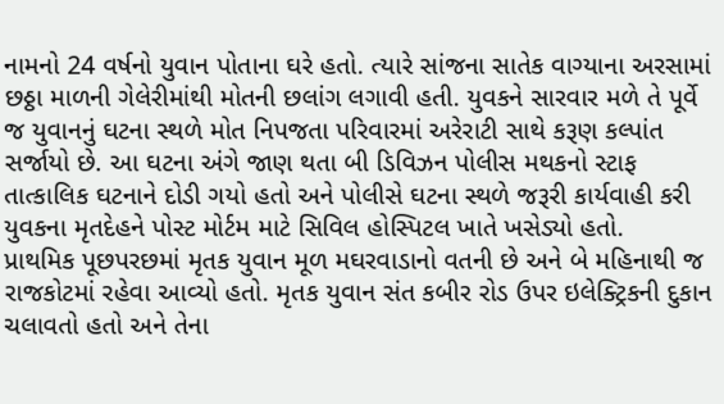નામનો 24 વર્ષનો યુવાન પોતાના ઘરે હતો. ત્યારે સાંજના સાતેક વાગ્યાના અરસામાં છઠ્ઠા માળની ગેલેરીમાંથી મોતની છલાંગ લગાવી હતી. યુવકને સારવાર મળે તે પૂર્વે જ યુવાનનું ઘટના સ્થળે મોત નિપજતા પરિવારમાં અરેરાટી સાથે કરૂણ કલ્પાંત સર્જાયો છે. આ ઘટના અંગે જાણ થતા બી ડિવિઝન પોલીસ મથકનો સ્ટાફ તાત્કાલિક ઘટનાને દોડી ગયો હતો અને પોલીસે ઘટના સ્થળે જરૂરી કાર્યવાહી કરી યુવકના મૃતદેહને પોસ્ટ મોર્ટમ માટે સિવિલ હોસ્પિટલ ખાતે ખસેડ્યો હતો.
પ્રાથમિક પૂછપરછમાં મૃતક યુવાન મૂળ મઘરવાડાનો વતની છે અને બે મહિનાથી જ રાજકોટમાં રહેવા આવ્યો હતો. મૃતક યુવાન સંત કબીર રોડ ઉપર ઇલેક્ટ્રિકની દુકાન ચલાવતો હતો અને તેના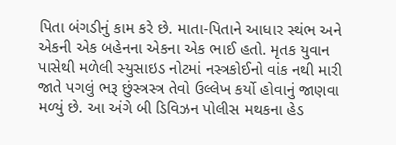પિતા બંગડીનું કામ કરે છે. માતા-પિતાને આધાર સ્થંભ અને એકની એક બહેનના એકના એક ભાઈ હતો. મૃતક યુવાન પાસેથી મળેલી સ્યુસાઇડ નોટમાં નસ્ત્રકોઈનો વાંક નથી મારી જાતે પગલું ભરૂ છુંસ્ત્રસ્ત્ર તેવો ઉલ્લેખ કર્યો હોવાનું જાણવા મળ્યું છે. આ અંગે બી ડિવિઝન પોલીસ મથકના હેડ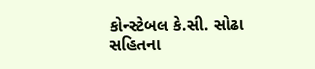કોન્સ્ટેબલ કે.સી. સોઢા સહિતના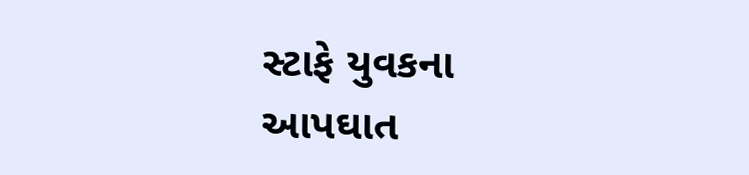સ્ટાફે યુવકના આપઘાત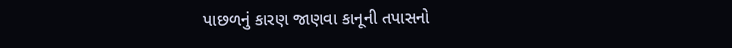પાછળનું કારણ જાણવા કાનૂની તપાસનો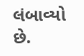લંબાવ્યો છે.